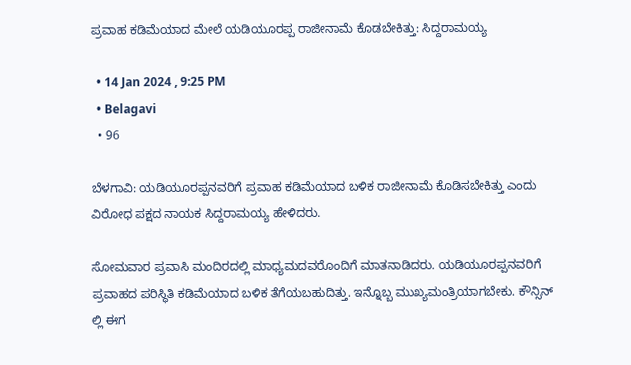ಪ್ರವಾಹ ಕಡಿಮೆಯಾದ ಮೇಲೆ ಯಡಿಯೂರಪ್ಪ ರಾಜೀನಾಮೆ ಕೊಡಬೇಕಿತ್ತು: ಸಿದ್ದರಾಮಯ್ಯ

  • 14 Jan 2024 , 9:25 PM
  • Belagavi
  • 96

ಬೆಳಗಾವಿ: ಯಡಿಯೂರಪ್ಪನವರಿಗೆ ಪ್ರವಾಹ ಕಡಿಮೆಯಾದ ಬಳಿಕ ರಾಜೀನಾಮೆ ಕೊಡಿಸಬೇಕಿತ್ತು ಎಂದು ವಿರೋಧ ಪಕ್ಷದ ನಾಯಕ‌ ಸಿದ್ದರಾಮಯ್ಯ ಹೇಳಿದರು.

ಸೋಮವಾರ ಪ್ರವಾಸಿ ಮಂದಿರದಲ್ಲಿ ಮಾಧ್ಯಮದವರೊಂದಿಗೆ ಮಾತನಾಡಿದರು. ಯಡಿಯೂರಪ್ಪನವರಿಗೆ ಪ್ರವಾಹದ ಪರಿಸ್ಥಿತಿ ಕಡಿಮೆಯಾದ ಬಳಿಕ ತೆಗೆಯಬಹುದಿತ್ತು. ಇನ್ನೊಬ್ಬ ಮುಖ್ಯಮಂತ್ರಿಯಾಗಬೇಕು. ಕೌನ್ಸಿನ್ ಲ್ಲಿ ಈಗ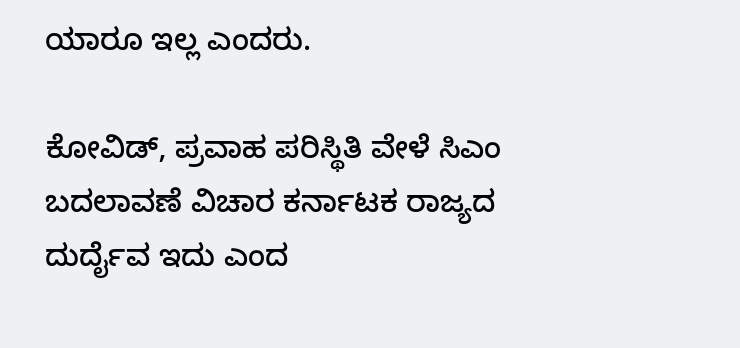ಯಾರೂ ಇಲ್ಲ ಎಂದರು.

ಕೋವಿಡ್, ಪ್ರವಾಹ ಪರಿಸ್ಥಿತಿ ವೇಳೆ ಸಿಎಂ ಬದಲಾವಣೆ ವಿಚಾರ ಕರ್ನಾಟಕ ರಾಜ್ಯದ ದುರ್ದೈವ ಇದು ಎಂದ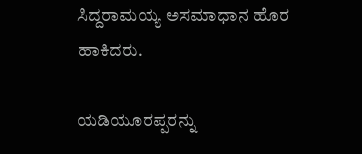ಸಿದ್ದರಾಮಯ್ಯ ಅಸಮಾಧಾನ ಹೊರ ಹಾಕಿದರು‌.

ಯಡಿಯೂರಪ್ಪರನ್ನು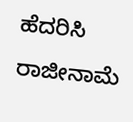ಹೆದರಿಸಿ ರಾಜೀನಾಮೆ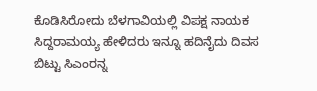ಕೊಡಿಸಿರೋದು ಬೆಳಗಾವಿಯಲ್ಲಿ ವಿಪಕ್ಷ ನಾಯಕ ಸಿದ್ದರಾಮಯ್ಯ ಹೇಳಿದರು‌ ಇನ್ನೂ ಹದಿನೈದು ದಿವಸ ಬಿಟ್ಟು ಸಿಎಂರನ್ನ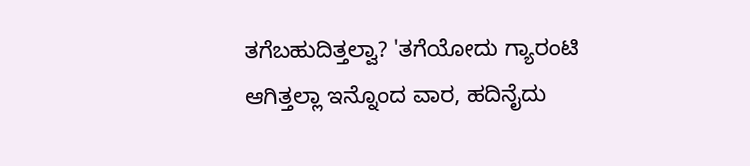ತಗೆಬಹುದಿತ್ತಲ್ವಾ? 'ತಗೆಯೋದು ಗ್ಯಾರಂಟಿ ಆಗಿತ್ತಲ್ಲಾ ಇನ್ನೊಂದ ವಾರ, ಹದಿನೈದು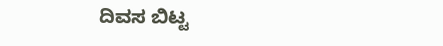ದಿವಸ ಬಿಟ್ಟ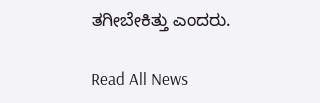ತಗೀಬೇಕಿತ್ತು‌ ಎಂದರು.

Read All News